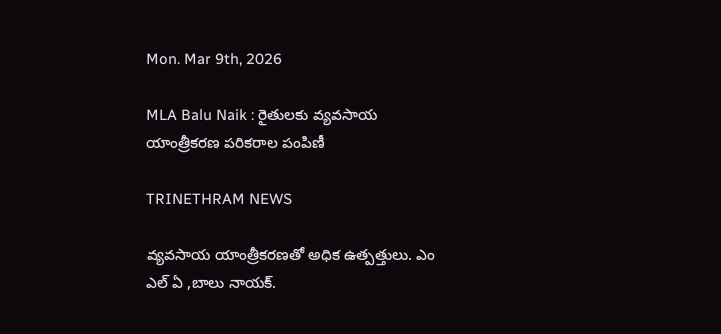Mon. Mar 9th, 2026

MLA Balu Naik : రైతులకు వ్యవసాయ యాంత్రీకరణ పరికరాల పంపిణీ

TRINETHRAM NEWS

వ్యవసాయ యాంత్రీకరణతో అధిక ఉత్పత్తులు. ఎం ఎల్ ఏ ,బాలు నాయక్.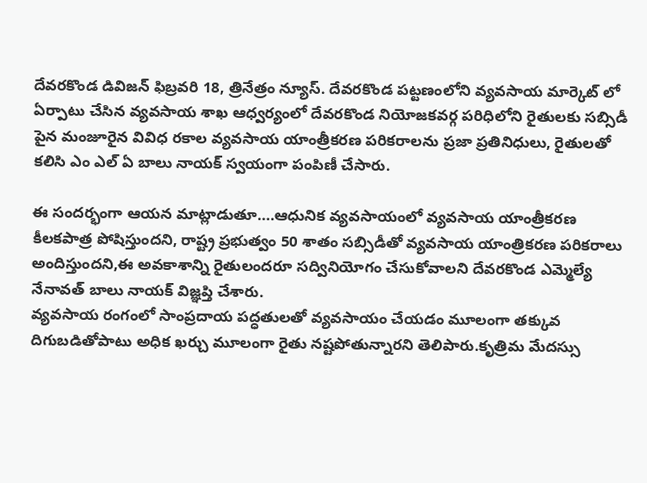దేవరకొండ డివిజన్ ఫిబ్రవరి 18, త్రినేత్రం న్యూస్. దేవరకొండ పట్టణంలోని వ్యవసాయ మార్కెట్ లో ఏర్పాటు చేసిన వ్యవసాయ శాఖ ఆధ్వర్యంలో దేవరకొండ నియోజకవర్గ పరిధిలోని రైతులకు సబ్సిడీ పైన మంజూరైన వివిధ రకాల వ్యవసాయ యాంత్రీకరణ పరికరాలను ప్రజా ప్రతినిధులు, రైతులతో కలిసి ఎం ఎల్ ఏ బాలు నాయక్ స్వయంగా పంపిణీ చేసారు.

ఈ సందర్భంగా ఆయన మాట్లాడుతూ….ఆధునిక వ్యవసాయంలో వ్యవసాయ యాంత్రీకరణ కీలకపాత్ర పోషిస్తుందని, రాష్ట్ర ప్రభుత్వం 50 శాతం సబ్సిడీతో వ్యవసాయ యాంత్రికరణ పరికరాలు అందిస్తుందని,ఈ అవకాశాన్ని రైతులందరూ సద్వినియోగం చేసుకోవాలని దేవరకొండ ఎమ్మెల్యే నేనావత్ బాలు నాయక్ విజ్ఞప్తి చేశారు.
వ్యవసాయ రంగంలో సాంప్రదాయ పద్ధతులతో వ్యవసాయం చేయడం మూలంగా తక్కువ దిగుబడితోపాటు అధిక ఖర్చు మూలంగా రైతు నష్టపోతున్నారని తెలిపారు.కృత్రిమ మేదస్సు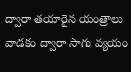ద్వారా తయారైన యంత్రాలు వాడకం ద్వారా సాగు వ్యయం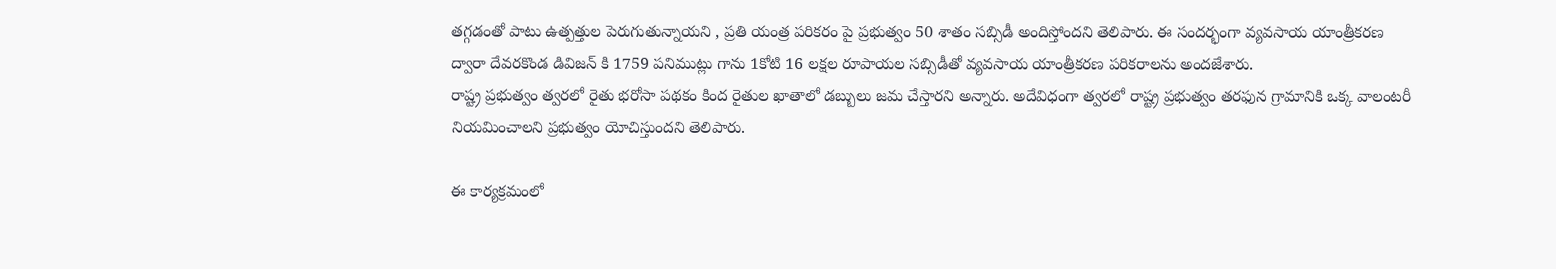తగ్గడంతో పాటు ఉత్పత్తుల పెరుగుతున్నాయని , ప్రతి యంత్ర పరికరం పై ప్రభుత్వం 50 శాతం సబ్సిడీ అందిస్తోందని తెలిపారు. ఈ సందర్భంగా వ్యవసాయ యాంత్రీకరణ ద్వారా దేవరకొండ డివిజన్ కి 1759 పనిముట్లు గాను 1కోటి 16 లక్షల రూపాయల సబ్సిడీతో వ్యవసాయ యాంత్రీకరణ పరికరాలను అందజేశారు.
రాష్ట్ర ప్రభుత్వం త్వరలో రైతు భరోసా పథకం కింద రైతుల ఖాతాలో డబ్బులు జమ చేస్తారని అన్నారు. అదేవిధంగా త్వరలో రాష్ట్ర ప్రభుత్వం తరఫున గ్రామానికి ఒక్క వాలంటరీ నియమించాలని ప్రభుత్వం యోచిస్తుందని తెలిపారు.

ఈ కార్యక్రమంలో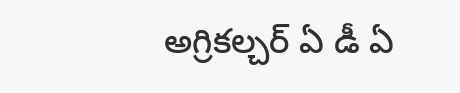అగ్రికల్చర్ ఏ డీ ఏ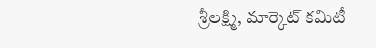శ్రీలక్ష్మి, మార్కెట్ కమిటీ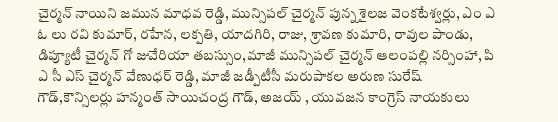చైర్మన్ నాయిని జమున మాధవ రెడ్డి, మున్సిపల్ చైర్మన్ పున్న శైలజ వెంకటేశ్వర్లు, ఎం ఎ ఓ లు రవి కుమార్, రహేన, లక్పతి, యాదగిరి, రాజు, శ్రావణ కుమారి, రావుల పాండు, డిప్యూటీ చైర్మన్ గో జువేరియా తబస్సుం,మాజీ మున్సిపల్ చైర్మన్ ఆలంపల్లి నర్సింహా, పి ఎ సీ ఎస్ చైర్మన్ వేణుధర్ రెడ్డి, మాజీ జడ్పీటీసీ మరుపాకల అరుణ సురేష్ గౌడ్,కౌన్సిలర్లు హన్మంత్ సాయిచంద్ర గౌడ్, అజయ్ , యువజన కాంగ్రెస్ నాయకులు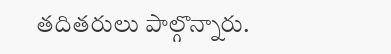తదితరులు పాల్గొన్నారు.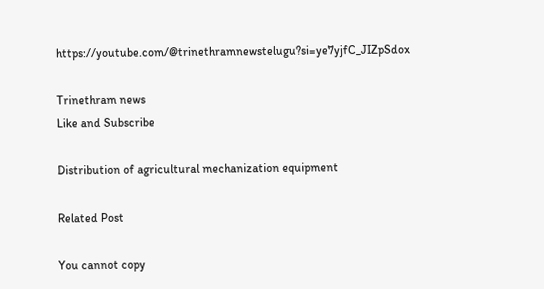https://youtube.com/@trinethramnewstelugu?si=ye7yjfC_JIZpSdox

Trinethram news
Like and Subscribe

Distribution of agricultural mechanization equipment

Related Post

You cannot copy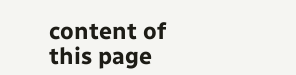content of this page